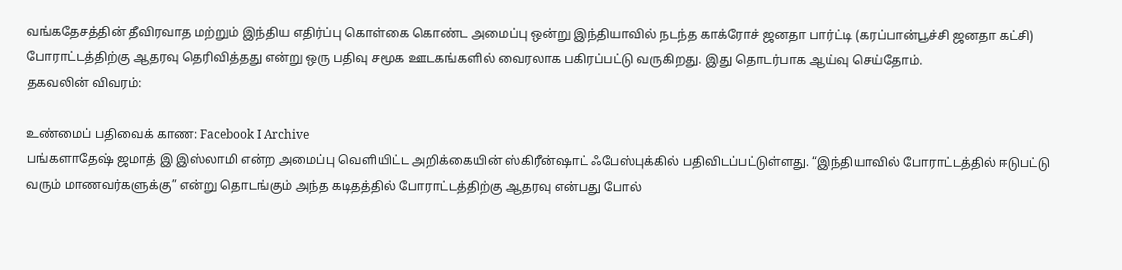வங்கதேசத்தின் தீவிரவாத மற்றும் இந்திய எதிர்ப்பு கொள்கை கொண்ட அமைப்பு ஒன்று இந்தியாவில் நடந்த காக்ரோச் ஜனதா பார்ட்டி (கரப்பான்பூச்சி ஜனதா கட்சி) போராட்டத்திற்கு ஆதரவு தெரிவித்தது என்று ஒரு பதிவு சமூக ஊடகங்களில் வைரலாக பகிரப்பட்டு வருகிறது. இது தொடர்பாக ஆய்வு செய்தோம்.
தகவலின் விவரம்:

உண்மைப் பதிவைக் காண: Facebook I Archive
பங்களாதேஷ் ஜமாத் இ இஸ்லாமி என்ற அமைப்பு வெளியிட்ட அறிக்கையின் ஸ்கிரீன்ஷாட் ஃபேஸ்புக்கில் பதிவிடப்பட்டுள்ளது. “இந்தியாவில் போராட்டத்தில் ஈடுபட்டு வரும் மாணவர்களுக்கு” என்று தொடங்கும் அந்த கடிதத்தில் போராட்டத்திற்கு ஆதரவு என்பது போல்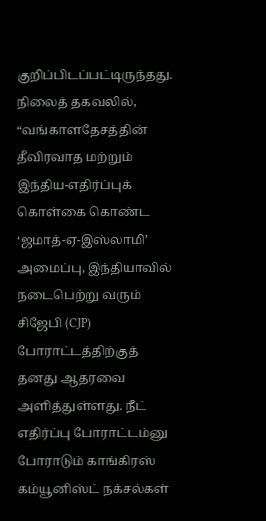குறிப்பிடப்பட்டிருந்தது. நிலைத் தகவலில், “வங்காளதேசத்தின் தீவிரவாத மற்றும் இந்திய-எதிர்ப்புக் கொள்கை கொண்ட ‘ஜமாத்-ஏ-இஸ்லாமி’ அமைப்பு, இந்தியாவில் நடைபெற்று வரும் சிஜேபி (CJP) போராட்டத்திற்குத் தனது ஆதரவை அளித்துள்ளது. நீட் எதிர்ப்பு போராட்டம்னு போராடும் காங்கிரஸ் கம்யூனிஸ்ட் நக்சல்கள்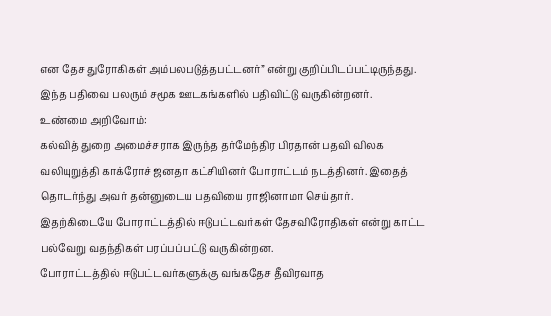என தேச துரோகிகள் அம்பலபடுத்தபட்டனர்” என்று குறிப்பிடப்பட்டிருந்தது. இந்த பதிவை பலரும் சமூக ஊடகங்களில் பதிவிட்டு வருகின்றனர்.
உண்மை அறிவோம்:
கல்வித் துறை அமைச்சராக இருந்த தர்மேந்திர பிரதான் பதவி விலக வலியுறுத்தி காக்ரோச் ஜனதா கட்சியினர் போராட்டம் நடத்தினர். இதைத் தொடர்ந்து அவர் தன்னுடைய பதவியை ராஜினாமா செய்தார். இதற்கிடையே போராட்டத்தில் ஈடுபட்டவர்கள் தேசவிரோதிகள் என்று காட்ட பல்வேறு வதந்திகள் பரப்பப்பட்டு வருகின்றன.
போராட்டத்தில் ஈடுபட்டவர்களுக்கு வங்கதேச தீவிரவாத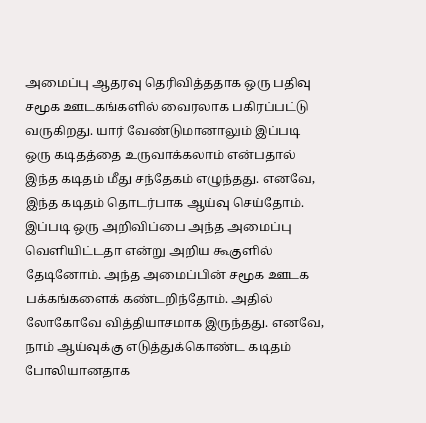அமைப்பு ஆதரவு தெரிவித்ததாக ஒரு பதிவு சமூக ஊடகங்களில் வைரலாக பகிரப்பட்டு வருகிறது. யார் வேண்டுமானாலும் இப்படி ஒரு கடிதத்தை உருவாக்கலாம் என்பதால் இந்த கடிதம் மீது சந்தேகம் எழுந்தது. எனவே, இந்த கடிதம் தொடர்பாக ஆய்வு செய்தோம்.
இப்படி ஒரு அறிவிப்பை அந்த அமைப்பு வெளியிட்டதா என்று அறிய கூகுளில் தேடினோம். அந்த அமைப்பின் சமூக ஊடக பக்கங்களைக் கண்டறிந்தோம். அதில் லோகோவே வித்தியாசமாக இருந்தது. எனவே, நாம் ஆய்வுக்கு எடுத்துக்கொண்ட கடிதம் போலியானதாக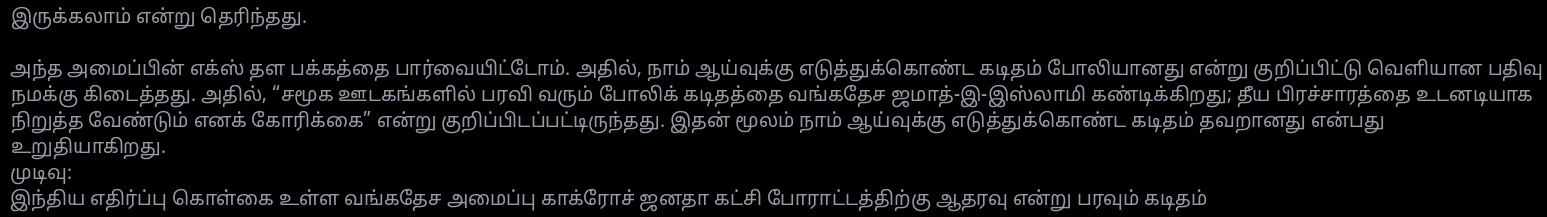இருக்கலாம் என்று தெரிந்தது.

அந்த அமைப்பின் எக்ஸ் தள பக்கத்தை பார்வையிட்டோம். அதில், நாம் ஆய்வுக்கு எடுத்துக்கொண்ட கடிதம் போலியானது என்று குறிப்பிட்டு வெளியான பதிவு நமக்கு கிடைத்தது. அதில், “சமூக ஊடகங்களில் பரவி வரும் போலிக் கடிதத்தை வங்கதேச ஜமாத்-இ-இஸ்லாமி கண்டிக்கிறது; தீய பிரச்சாரத்தை உடனடியாக நிறுத்த வேண்டும் எனக் கோரிக்கை” என்று குறிப்பிடப்பட்டிருந்தது. இதன் மூலம் நாம் ஆய்வுக்கு எடுத்துக்கொண்ட கடிதம் தவறானது என்பது உறுதியாகிறது.
முடிவு:
இந்திய எதிர்ப்பு கொள்கை உள்ள வங்கதேச அமைப்பு காக்ரோச் ஜனதா கட்சி போராட்டத்திற்கு ஆதரவு என்று பரவும் கடிதம்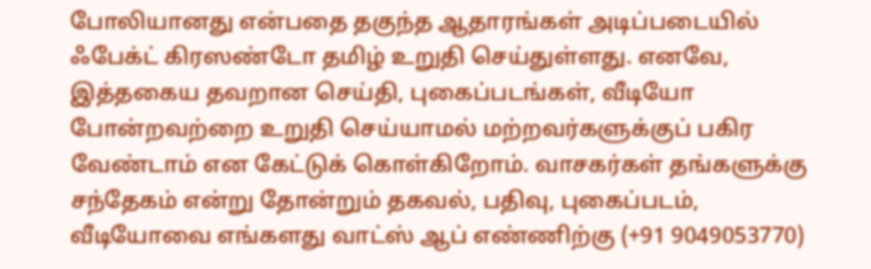போலியானது என்பதை தகுந்த ஆதாரங்கள் அடிப்படையில் ஃபேக்ட் கிரஸண்டோ தமிழ் உறுதி செய்துள்ளது. எனவே, இத்தகைய தவறான செய்தி, புகைப்படங்கள், வீடியோ போன்றவற்றை உறுதி செய்யாமல் மற்றவர்களுக்குப் பகிர வேண்டாம் என கேட்டுக் கொள்கிறோம். வாசகர்கள் தங்களுக்கு சந்தேகம் என்று தோன்றும் தகவல், பதிவு, புகைப்படம், வீடியோவை எங்களது வாட்ஸ் ஆப் எண்ணிற்கு (+91 9049053770)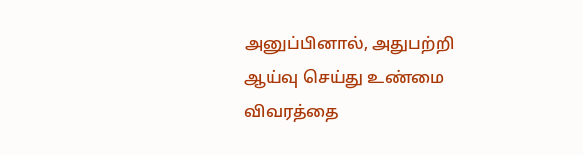அனுப்பினால், அதுபற்றி ஆய்வு செய்து உண்மை விவரத்தை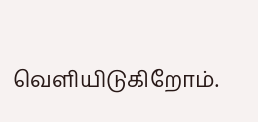வெளியிடுகிறோம்.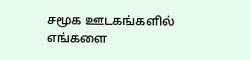சமூக ஊடகங்களில் எங்களை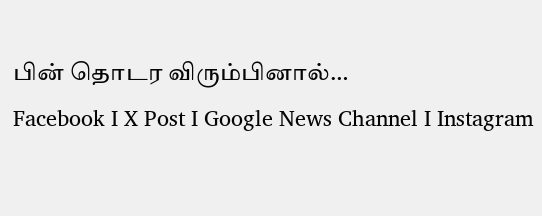பின் தொடர விரும்பினால்…
Facebook I X Post I Google News Channel I Instagram